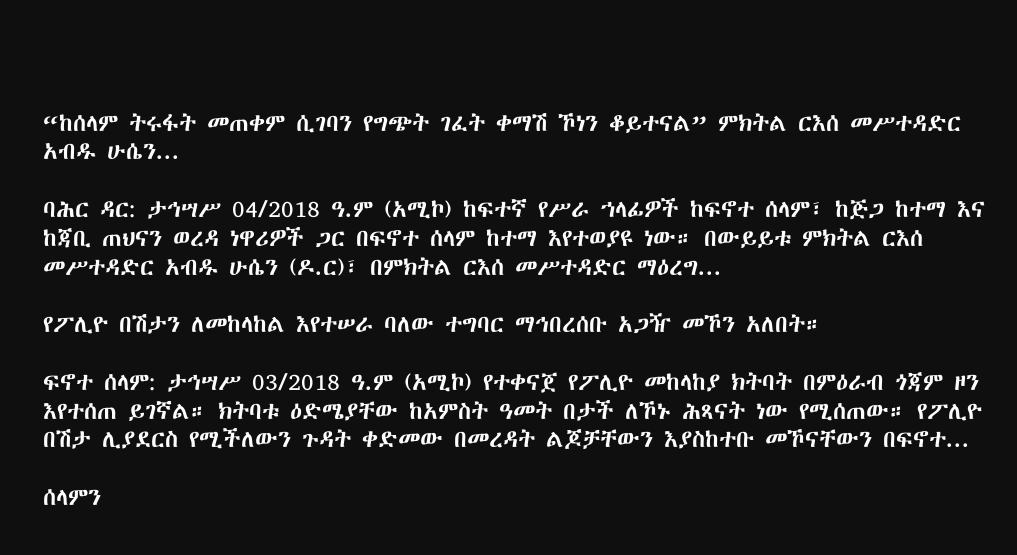“ከሰላም ትሩፋት መጠቀም ሲገባን የግጭት ገፈት ቀማሽ ኾነን ቆይተናል” ምክትል ርእሰ መሥተዳድር አብዱ ሁሴን...

ባሕር ዳር: ታኅሣሥ 04/2018 ዓ.ም (አሚኮ) ከፍተኛ የሥራ ኀላፊዎች ከፍኖተ ሰላም፣ ከጅጋ ከተማ እና ከጃቢ ጠህናን ወረዳ ነዋሪዎች ጋር በፍኖተ ሰላም ከተማ እየተወያዩ ነው። በውይይቱ ምክትል ርእሰ መሥተዳድር አብዱ ሁሴን (ዶ.ር)፣ በምክትል ርእሰ መሥተዳድር ማዕረግ...

የፖሊዮ በሽታን ለመከላከል እየተሠራ ባለው ተግባር ማኅበረሰቡ አጋዥ መኾን አለበት።

ፍኖተ ሰላም: ታኅሣሥ 03/2018 ዓ.ም (አሚኮ) የተቀናጀ የፖሊዮ መከላከያ ክትባት በምዕራብ ጎጃም ዞን እየተሰጠ ይገኛል። ክትባቱ ዕድሜያቸው ከአምስት ዓመት በታች ለኾኑ ሕጻናት ነው የሚሰጠው። የፖሊዮ በሽታ ሊያደርስ የሚችለውን ጉዳት ቀድመው በመረዳት ልጆቻቸውን እያስከተቡ መኾናቸውን በፍኖተ...

ሰላምን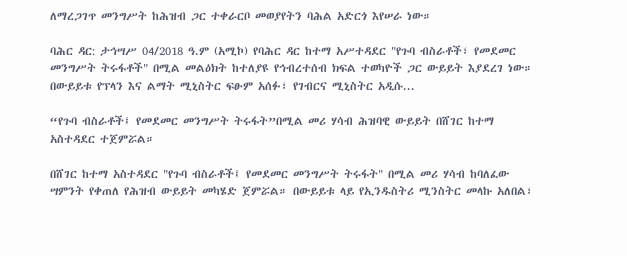ለማረጋገጥ መንግሥት ከሕዝብ ጋር ተቀራርቦ መወያየትን ባሕል አድርጎ እየሠራ ነው።

ባሕር ዳር: ታኅሣሥ 04/2018 ዓ.ም (አሚኮ) የባሕር ዳር ከተማ አሥተዳደር "የጉባ ብስራቶች፣ የመደመር መንግሥት ትሩፋቶች" በሚል መልዕክት ከተለያዩ የኅብረተሰብ ክፍል ተወካዮች ጋር ውይይት እያደረገ ነው። በውይይቱ የፕላን እና ልማት ሚኒስትር ፍፁም አሰፉ፣ የገብርና ሚኒስትር አዲሱ...

“የጉባ ብስራቶች፤ የመደመር መንግሥት ትሩፋት”በሚል መሪ ሃሳብ ሕዝባዊ ውይይት በሸገር ከተማ አስተዳደር ተጀምሯል።

በሸገር ከተማ አስተዳደር "የጉባ ብስራቶች፤ የመደመር መንግሥት ትሩፋት" በሚል መሪ ሃሳብ ከባለፈው ሣምንት የቀጠለ የሕዝብ ውይይት መካሄድ ጀምሯል። በውይይቱ ላይ የኢንዱስትሪ ሚንስትር መላኩ አለበል፣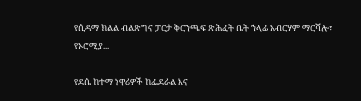የሲዳማ ክልል ብልጽግና ፓርታ ቅርንጫፍ ጽሕፈት ቤት ኀላፊ አብርሃም ማርሻሎ፣ የኦሮሚያ...

የደሴ ከተማ ነዋሪዎች ከፌደራል እና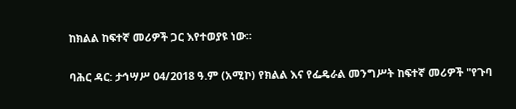ከክልል ከፍተኛ መሪዎች ጋር እየተወያዩ ነው።

ባሕር ዳር: ታኅሣሥ 04/2018 ዓ.ም (አሚኮ) የክልል እና የፌዴራል መንግሥት ከፍተኛ መሪዎች "የጉባ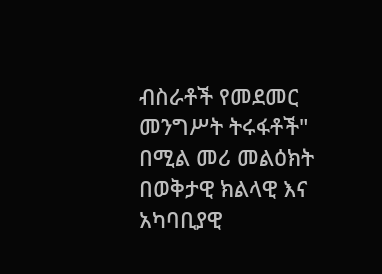ብስራቶች የመደመር መንግሥት ትሩፋቶች" በሚል መሪ መልዕክት በወቅታዊ ክልላዊ እና አካባቢያዊ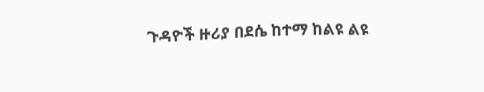ጉዳዮች ዙሪያ በደሴ ከተማ ከልዩ ልዩ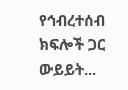የኅብረተሰብ ክፍሎች ጋር ውይይት...